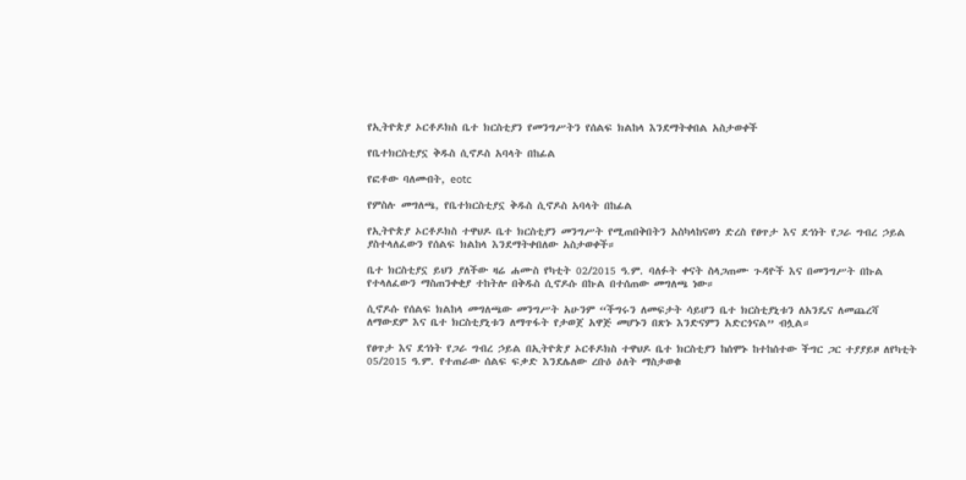የኢትዮጵያ ኦርቶዶክስ ቤተ ክርስቲያን የመንግሥትን የሰልፍ ክልከላ እንደማትቀበል አስታወቀች

የቤተክርስቲያኗ ቅዱስ ሲኖዶስ አባላት በከፊል

የፎቶው ባለመብት, eotc

የምስሉ መግለጫ, የቤተክርስቲያኗ ቅዱስ ሲኖዶስ አባላት በከፊል

የኢትዮጵያ ኦርቶዶክስ ተዋህዶ ቤተ ክርስቲያን መንግሥት የሚጠበቅበትን አስካላከናወነ ድረስ የፀጥታ እና ደኅነት የጋራ ግብረ ኃይል ያስተላለፈውን የሰልፍ ክልከላ እንደማትቀበለው አስታወቀች።

ቤተ ክርስቲያኗ ይህን ያለችው ዛሬ ሐሙስ የካቲት 02/2015 ዓ.ም. ባለፉት ቀናት ስላጋጠሙ ጉዳዮች እና በመንግሥት በኩል የተላለፈውን ማስጠንቀቂያ ተከትሎ በቅዱስ ሲኖዶሱ በኩል በተሰጠው መግለጫ ነው።

ሲኖዶሱ የሰልፍ ክልከላ መግለጫው መንግሥት አሁንም “ችግሩን ለመፍታት ሳይሆን ቤተ ክርስቲያኒቱን ለአንዴና ለመጨረሻ ለማውደም እና ቤተ ክርስቲያኒቱን ለማጥፋት የታወጀ አዋጅ መሆኑን በጽኑ እንድናምን አድርጎናል” ብሏል።

የፀጥታ እና ደኅነት የጋራ ግብረ ኃይል በኢትዮጵያ ኦርቶዶክስ ተዋህዶ ቤተ ክርስቲያን ከሰሞኑ ከተከሰተው ችግር ጋር ተያያይዞ ለየካቲት 05/2015 ዓ.ም. የተጠራው ሰልፍ ፍቃድ እንደሌለው ረቡዕ ዕለት ማስታወቁ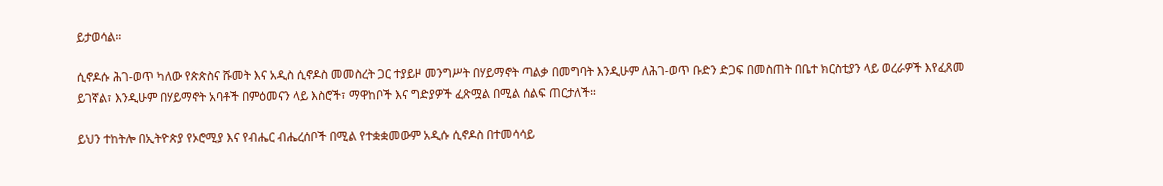ይታወሳል።

ሲኖዶሱ ሕገ-ወጥ ካለው የጵጵስና ሹመት እና አዲስ ሲኖዶስ መመስረት ጋር ተያይዞ መንግሥት በሃይማኖት ጣልቃ በመግባት እንዲሁም ለሕገ-ወጥ ቡድን ድጋፍ በመስጠት በቤተ ክርስቲያን ላይ ወረራዎች እየፈጸመ ይገኛል፣ እንዲሁም በሃይማኖት አባቶች በምዕመናን ላይ እስሮች፣ ማዋከቦች እና ግድያዎች ፈጽሟል በሚል ሰልፍ ጠርታለች።

ይህን ተከትሎ በኢትዮጵያ የኦሮሚያ እና የብሔር ብሔረሰቦች በሚል የተቋቋመውም አዲሱ ሲኖዶስ በተመሳሳይ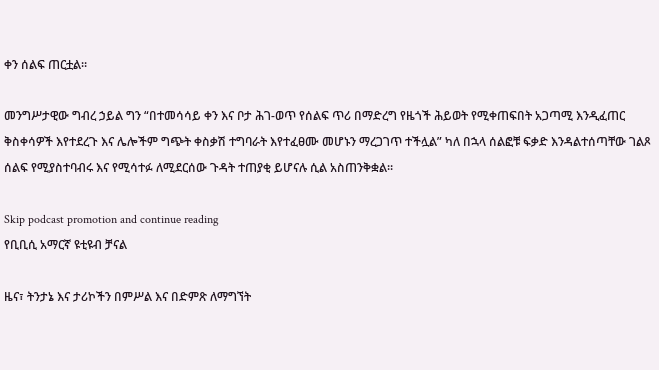ቀን ሰልፍ ጠርቷል።

መንግሥታዊው ግብረ ኃይል ግን “በተመሳሳይ ቀን እና ቦታ ሕገ-ወጥ የሰልፍ ጥሪ በማድረግ የዜጎች ሕይወት የሚቀጠፍበት አጋጣሚ እንዲፈጠር ቅስቀሳዎች እየተደረጉ እና ሌሎችም ግጭት ቀስቃሽ ተግባራት እየተፈፀሙ መሆኑን ማረጋገጥ ተችሏል” ካለ በኋላ ሰልፎቹ ፍቃድ እንዳልተሰጣቸው ገልጾ ሰልፍ የሚያስተባብሩ እና የሚሳተፉ ለሚደርሰው ጉዳት ተጠያቂ ይሆናሉ ሲል አስጠንቅቋል።

Skip podcast promotion and continue reading
የቢቢሲ አማርኛ ዩቲዩብ ቻናል

ዜና፣ ትንታኔ እና ታሪኮችን በምሥል እና በድምጽ ለማግኘት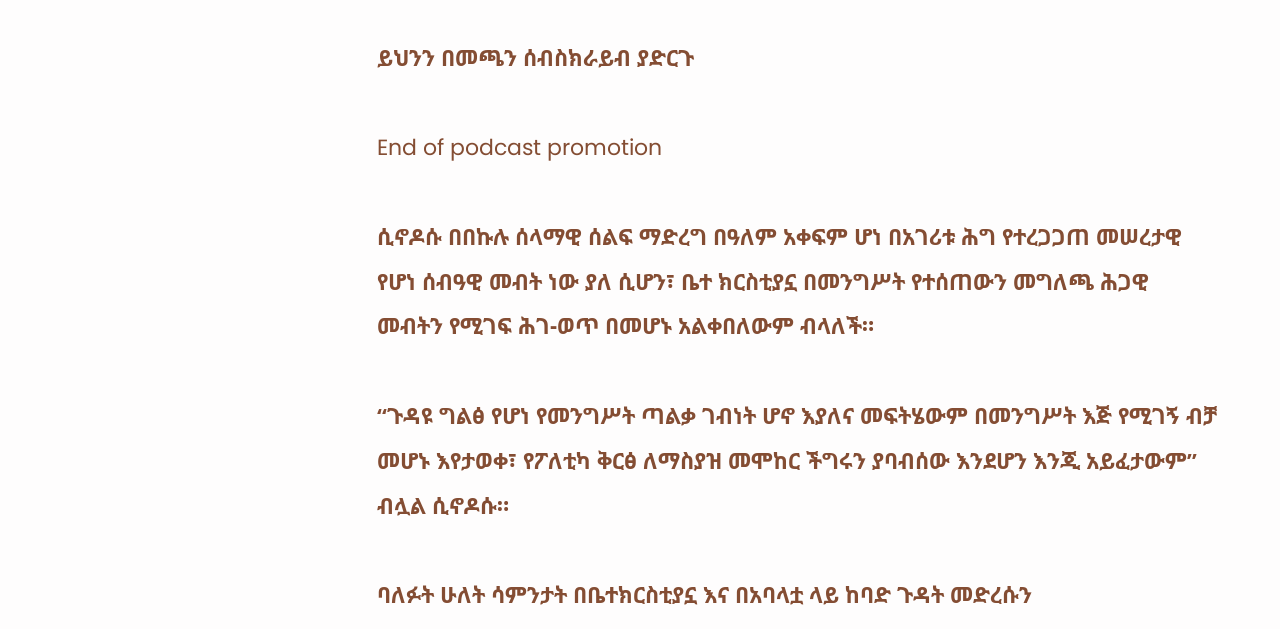ይህንን በመጫን ሰብስክራይብ ያድርጉ

End of podcast promotion

ሲኖዶሱ በበኩሉ ሰላማዊ ሰልፍ ማድረግ በዓለም አቀፍም ሆነ በአገሪቱ ሕግ የተረጋጋጠ መሠረታዊ የሆነ ሰብዓዊ መብት ነው ያለ ሲሆን፣ ቤተ ክርስቲያኗ በመንግሥት የተሰጠውን መግለጫ ሕጋዊ መብትን የሚገፍ ሕገ-ወጥ በመሆኑ አልቀበለውም ብላለች።

“ጉዳዩ ግልፅ የሆነ የመንግሥት ጣልቃ ገብነት ሆኖ እያለና መፍትሄውም በመንግሥት እጅ የሚገኝ ብቻ መሆኑ እየታወቀ፣ የፖለቲካ ቅርፅ ለማስያዝ መሞከር ችግሩን ያባብሰው እንደሆን እንጂ አይፈታውም” ብሏል ሲኖዶሱ።

ባለፉት ሁለት ሳምንታት በቤተክርስቲያኗ እና በአባላቷ ላይ ከባድ ጉዳት መድረሱን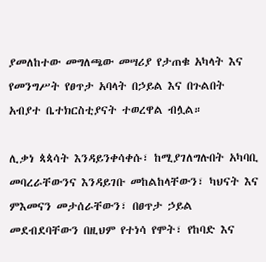ያመለከተው መግለጫው መሣሪያ የታጠቁ አካላት እና የመንግሥት የፀጥታ አባላት በኃይል እና በጉልበት አብያተ ቤተክርስቲያናት ተወረዋል ብሏል።

ሊቃነ ጳጳሳት እንዳይንቀሳቀሱ፣ ከሚያገለግሉበት አካባቢ መባረራቸውንና እንዳይገቡ መከልከላቸውን፣ ካህናት እና ምእመናን መታሰራቸውን፣ በፀጥታ ኃይል መደብደባቸውን በዚህም የተነሳ የሞት፣ የከባድ እና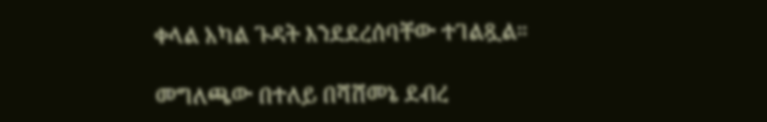ቀላል አካል ጉዳት እንደደረሰባቸው ተገልጿል።

መግለጫው በተለይ በሻሸመኔ ደብረ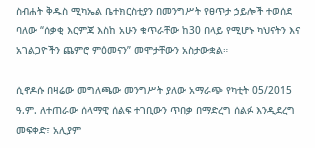ስብሐት ቅዱስ ሚካኤል ቤተክርስቲያን በመንግሥት የፀጥታ ኃይሎች ተወሰደ ባለው “ሰቃቂ እርምጃ እስከ አሁን ቁጥራቸው ከ30 በላይ የሚሆኑ ካህናትን እና አገልጋዮችን ጨምሮ ምዕመናን” መሞታቸውን አስታውቋል።

ሲኖዶሱ በዛሬው መግለጫው መንግሥት ያለው አማራጭ የካቲት 05/2015 ዓ.ም. ለተጠራው ሰላማዊ ሰልፍ ተገቢውን ጥበቃ በማድረግ ሰልፉ እንዲደረግ መፍቀድ፣ አሊያም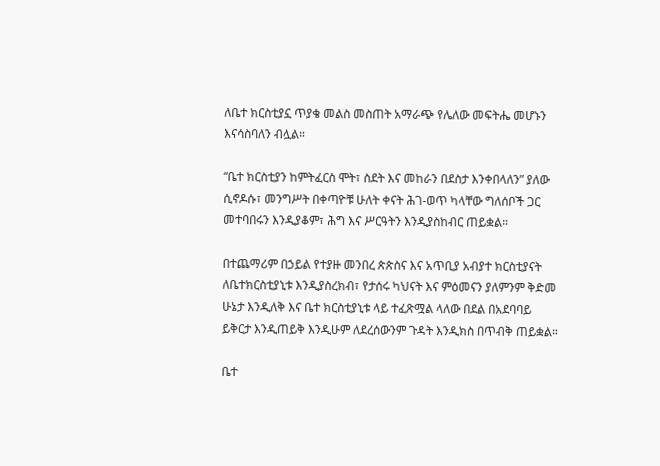ለቤተ ክርስቲያኗ ጥያቄ መልስ መስጠት አማራጭ የሌለው መፍትሔ መሆኑን እናሳስባለን ብሏል።

“ቤተ ክርስቲያን ከምትፈርስ ሞት፣ ስደት እና መከራን በደስታ እንቀበላለን” ያለው ሲኖዶሱ፣ መንግሥት በቀጣዮቹ ሁለት ቀናት ሕገ-ወጥ ካላቸው ግለሰቦች ጋር መተባበሩን እንዲያቆም፣ ሕግ እና ሥርዓትን እንዲያስከብር ጠይቋል።

በተጨማሪም በኃይል የተያዙ መንበረ ጵጵስና እና አጥቢያ አብያተ ክርስቲያናት ለቤተክርስቲያኒቱ እንዲያስረክብ፣ የታሰሩ ካህናት እና ምዕመናን ያለምንም ቅድመ ሁኔታ እንዲለቅ እና ቤተ ክርስቲያኒቱ ላይ ተፈጽሟል ላለው በደል በአደባባይ ይቅርታ እንዲጠይቅ እንዲሁም ለደረሰውንም ጉዳት እንዲክስ በጥብቅ ጠይቋል።

ቤተ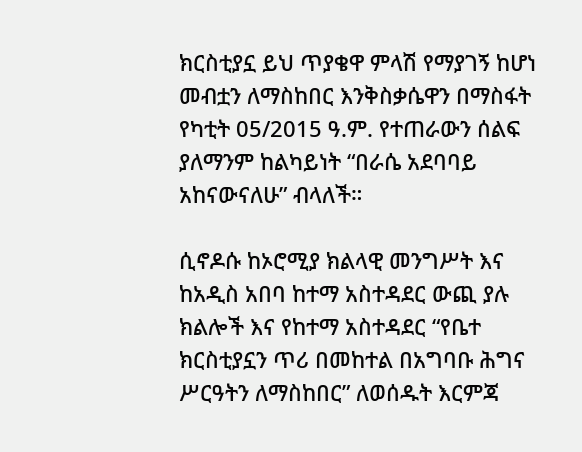ክርስቲያኗ ይህ ጥያቄዋ ምላሽ የማያገኝ ከሆነ መብቷን ለማስከበር እንቅስቃሴዋን በማስፋት የካቲት 05/2015 ዓ.ም. የተጠራውን ሰልፍ ያለማንም ከልካይነት “በራሴ አደባባይ አከናውናለሁ” ብላለች።

ሲኖዶሱ ከኦሮሚያ ክልላዊ መንግሥት እና ከአዲስ አበባ ከተማ አስተዳደር ውጪ ያሉ ክልሎች እና የከተማ አስተዳደር “የቤተ ክርስቲያኗን ጥሪ በመከተል በአግባቡ ሕግና ሥርዓትን ለማስከበር” ለወሰዱት እርምጃ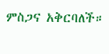ምስጋና አቅርባለች።